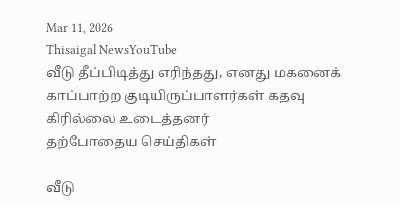Mar 11, 2026
Thisaigal NewsYouTube
வீடு தீப்பிடித்து எரிந்தது, எனது மகனைக் காப்பாற்ற குடியிருப்பாளர்கள் கதவு கிரில்லை உடைத்தனர்
தற்போதைய செய்திகள்

வீடு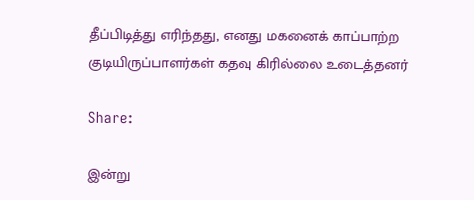தீப்பிடித்து எரிந்தது, எனது மகனைக் காப்பாற்ற குடியிருப்பாளர்கள் கதவு கிரில்லை உடைத்தனர்

Share:

இன்று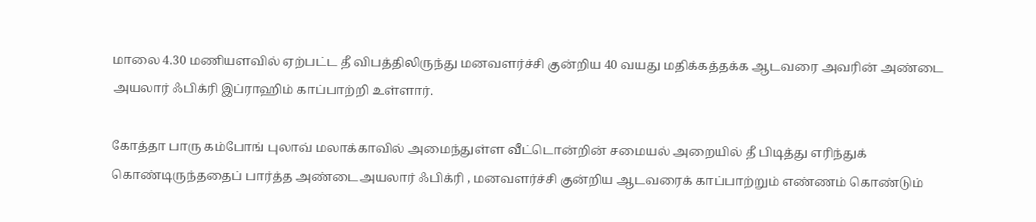மாலை 4.30 மணியளவில் ஏற்பட்ட தீ விபத்திலிருந்து மனவளர்ச்சி குன்றிய 40 வயது மதிக்கத்தக்க ஆடவரை அவரின் அண்டை அயலார் ஃபிக்ரி இப்ராஹிம் காப்பாற்றி உள்ளார்.

கோத்தா பாரு கம்போங் புலாவ் மலாக்காவில் அமைந்துள்ள வீட்டொன்றின் சமையல் அறையில் தீ பிடித்து எரிந்துக் கொண்டிருந்ததைப் பார்த்த அண்டைஅயலார் ஃபிக்ரி , மனவளர்ச்சி குன்றிய ஆடவரைக் காப்பாற்றும் எண்ணம் கொண்டும்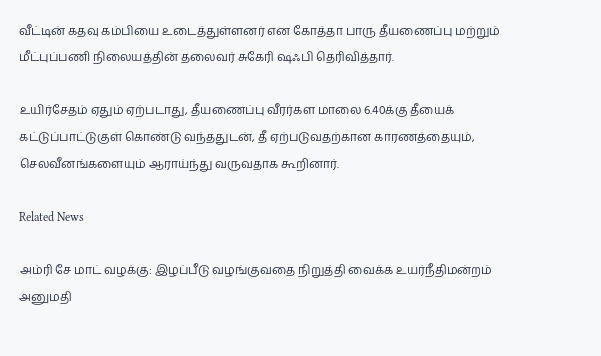வீட்டின் கதவு கம்பியை உடைத்துள்ளனர் என கோத்தா பாரு தீயணைப்பு மற்றும் மீட்புப்பணி நிலையத்தின் தலைவர் சுகேரி ஷஃபி தெரிவித்தார்.

உயிர்சேதம் ஏதும் ஏற்படாது, தீயணைப்பு வீரர்கள மாலை 6.40க்கு தீயைக் கட்டுப்பாட்டுகுள் கொண்டு வந்ததுடன், தீ ஏற்படுவதற்கான காரணத்தையும், செலவீனங்களையும் ஆராய்ந்து வருவதாக கூறினார்.

Related News

அம்ரி சே மாட் வழக்கு: இழப்பீடு வழங்குவதை நிறுத்தி வைக்க உயர்நீதிமன்றம் அனுமதி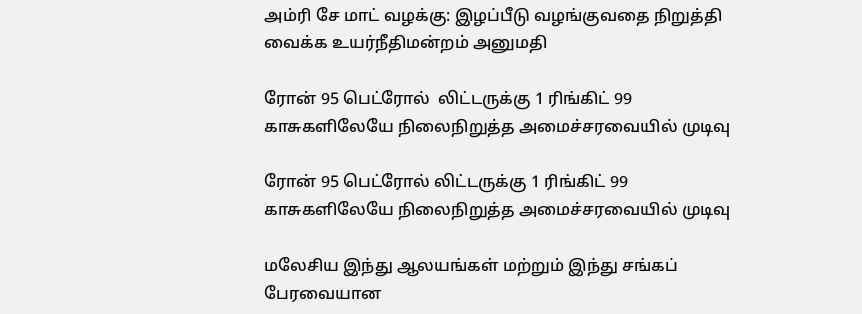அம்ரி சே மாட் வழக்கு: இழப்பீடு வழங்குவதை நிறுத்தி வைக்க உயர்நீதிமன்றம் அனுமதி

ரோன் 95 பெட்ரோல்  லிட்டருக்கு 1 ரிங்கிட் 99 காசுகளிலேயே நிலைநிறுத்த அமைச்சரவையில் முடிவு

ரோன் 95 பெட்ரோல் லிட்டருக்கு 1 ரிங்கிட் 99 காசுகளிலேயே நிலைநிறுத்த அமைச்சரவையில் முடிவு

மலேசிய இந்து ஆலயங்கள் மற்றும் இந்து சங்கப் பேரவையான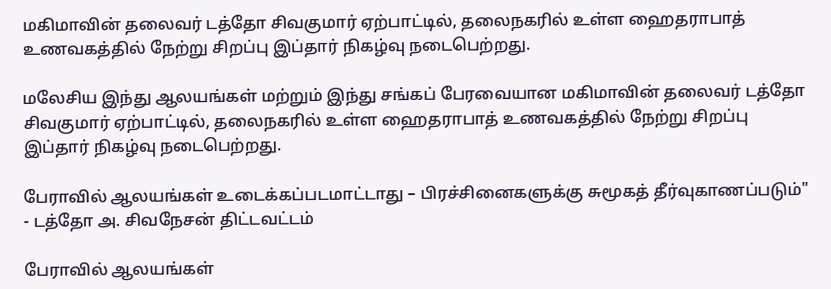மகிமாவின் தலைவர் டத்தோ சிவகுமார் ஏற்பாட்டில், தலைநகரில் உள்ள ஹைதராபாத் உணவகத்தில் நேற்று சிறப்பு இப்தார் நிகழ்வு நடைபெற்றது.

மலேசிய இந்து ஆலயங்கள் மற்றும் இந்து சங்கப் பேரவையான மகிமாவின் தலைவர் டத்தோ சிவகுமார் ஏற்பாட்டில், தலைநகரில் உள்ள ஹைதராபாத் உணவகத்தில் நேற்று சிறப்பு இப்தார் நிகழ்வு நடைபெற்றது.

பேராவில் ஆலயங்கள் உடைக்கப்படமாட்டாது – பிரச்சினைகளுக்கு சுமூகத் தீர்வுகாணப்படும்" - டத்தோ அ. சிவநேசன் திட்டவட்டம்

பேராவில் ஆலயங்கள்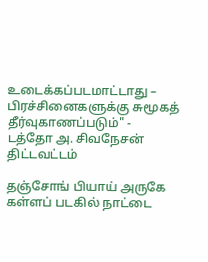உடைக்கப்படமாட்டாது – பிரச்சினைகளுக்கு சுமூகத் தீர்வுகாணப்படும்" - டத்தோ அ. சிவநேசன் திட்டவட்டம்

தஞ்சோங் பியாய் அருகே கள்ளப் படகில் நாட்டை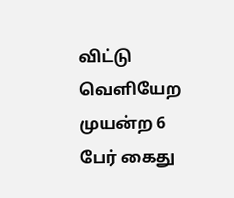விட்டு வெளியேற முயன்ற 6 பேர் கைது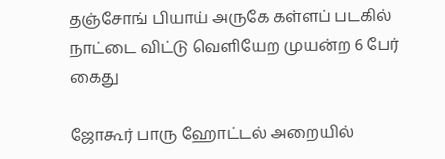தஞ்சோங் பியாய் அருகே கள்ளப் படகில் நாட்டை விட்டு வெளியேற முயன்ற 6 பேர் கைது

ஜோகூர் பாரு ஹோட்டல் அறையில்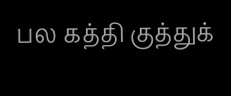பல கத்தி குத்துக்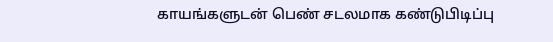காயங்களுடன் பெண் சடலமாக கண்டுபிடிப்பு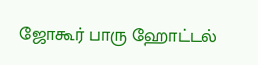ஜோகூர் பாரு ஹோட்டல்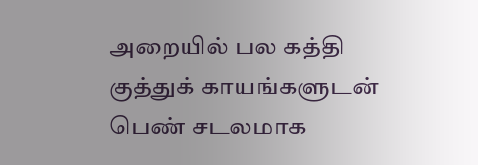அறையில் பல கத்தி குத்துக் காயங்களுடன் பெண் சடலமாக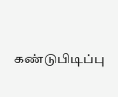கண்டுபிடிப்பு